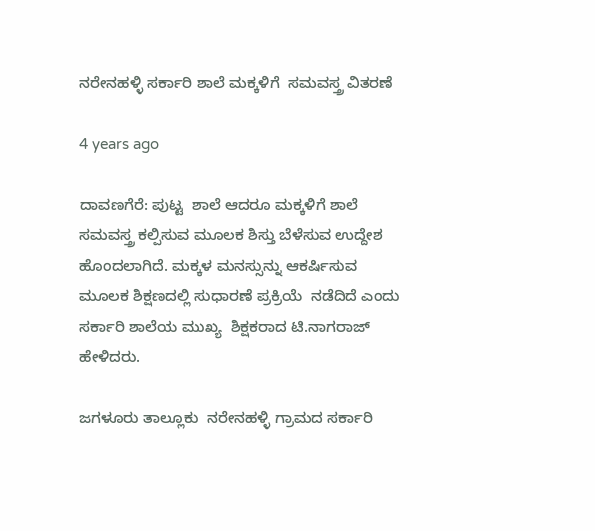ನರೇನಹಳ್ಳಿ ಸರ್ಕಾರಿ ಶಾಲೆ ಮಕ್ಕಳಿಗೆ  ಸಮವಸ್ತ್ರ ವಿತರಣೆ

4 years ago

ದಾವಣಗೆರೆ: ಪುಟ್ಟ  ಶಾಲೆ ಆದರೂ ಮಕ್ಕಳಿಗೆ ಶಾಲೆ ಸಮವಸ್ತ್ರ ಕಲ್ಪಿಸುವ ಮೂಲಕ ಶಿಸ್ತು ಬೆಳೆಸುವ ಉದ್ದೇಶ ಹೊಂದಲಾಗಿದೆ. ಮಕ್ಕಳ ಮನಸ್ಸುನ್ನು ಆಕರ್ಷಿಸುವ ಮೂಲಕ ಶಿಕ್ಷಣದಲ್ಲಿ ಸುಧಾರಣೆ ಪ್ರಕ್ರಿಯೆ  ನಡೆದಿದೆ ಎಂದು ಸರ್ಕಾರಿ ಶಾಲೆಯ ಮುಖ್ಯ  ಶಿಕ್ಷಕರಾದ ಟಿ.ನಾಗರಾಜ್ ಹೇಳಿದರು.

ಜಗಳೂರು ತಾಲ್ಲೂಕು  ನರೇನಹಳ್ಳಿ ಗ್ರಾಮದ ಸರ್ಕಾರಿ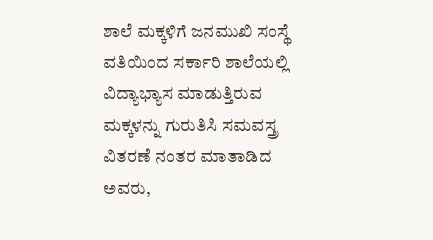ಶಾಲೆ ಮಕ್ಕಳಿಗೆ ಜನಮುಖಿ ಸಂಸ್ಥೆ ವತಿಯಿಂದ ಸರ್ಕಾರಿ ಶಾಲೆಯಲ್ಲಿ ವಿದ್ಯಾಭ್ಯಾಸ ಮಾಡುತ್ತಿರುವ ಮಕ್ಕಳನ್ನು ಗುರುತಿಸಿ ಸಮವಸ್ತ್ರ ವಿತರಣೆ ನಂತರ ಮಾತಾಡಿದ ಅವರು,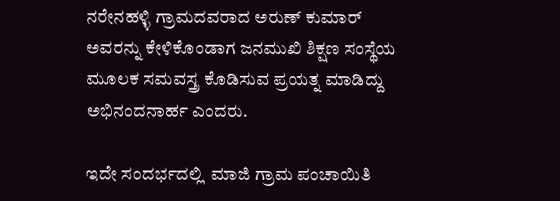ನರೇನಹಳ್ಳಿ ಗ್ರಾಮದವರಾದ ಅರುಣ್ ಕುಮಾರ್ ಅವರನ್ನು ಕೇಳಿಕೊಂಡಾಗ ಜನಮುಖಿ ಶಿಕ್ಷಣ ಸಂಸ್ಥೆಯ ಮೂಲಕ ಸಮವಸ್ತ್ರ ಕೊಡಿಸುವ ಪ್ರಯತ್ನ ಮಾಡಿದ್ದು ಅಭಿನಂದನಾರ್ಹ ಎಂದರು.

ಇದೇ ಸಂದರ್ಭದಲ್ಲಿ  ಮಾಜಿ ಗ್ರಾಮ ಪಂಚಾಯಿತಿ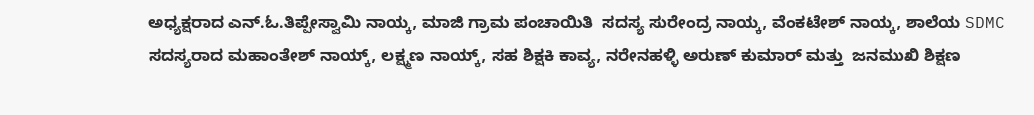ಅಧ್ಯಕ್ಷರಾದ ಎನ್.ಓ.ತಿಪ್ಪೇಸ್ವಾಮಿ ನಾಯ್ಕ, ಮಾಜಿ ಗ್ರಾಮ ಪಂಚಾಯಿತಿ  ಸದಸ್ಯ ಸುರೇಂದ್ರ ನಾಯ್ಕ, ವೆಂಕಟೇಶ್ ನಾಯ್ಕ, ಶಾಲೆಯ SDMC ಸದಸ್ಯರಾದ ಮಹಾಂತೇಶ್ ನಾಯ್ಕ್, ಲಕ್ಷ್ಮಣ ನಾಯ್ಕ್, ಸಹ ಶಿಕ್ಷಕಿ ಕಾವ್ಯ, ನರೇನಹಳ್ಳಿ ಅರುಣ್ ಕುಮಾರ್ ಮತ್ತು  ಜನಮುಖಿ ಶಿಕ್ಷಣ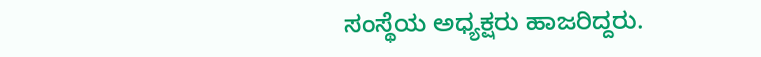ಸಂಸ್ಥೆಯ ಅಧ್ಯಕ್ಷರು ಹಾಜರಿದ್ದರು.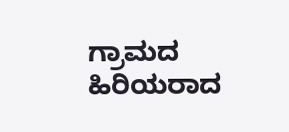ಗ್ರಾಮದ ಹಿರಿಯರಾದ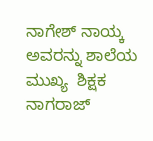ನಾಗೇಶ್ ನಾಯ್ಕ ಅವರನ್ನು ಶಾಲೆಯ ಮುಖ್ಯ  ಶಿಕ್ಷಕ ನಾಗರಾಜ್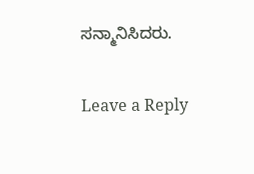ಸನ್ಮಾನಿಸಿದರು.

Leave a Reply